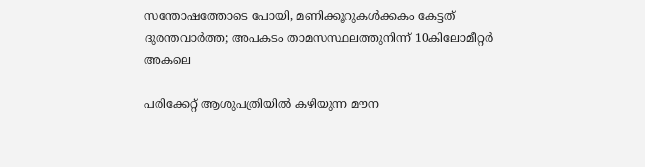സന്തോഷത്തോടെ പോയി, മണിക്കൂറുകൾക്കകം കേട്ടത് ദുരന്തവാർത്ത; അപകടം താമസസ്ഥലത്തുനിന്ന് 10കിലോമീറ്റർ അകലെ

പരിക്കേറ്റ് ആശുപത്രിയിൽ കഴിയുന്ന മൗന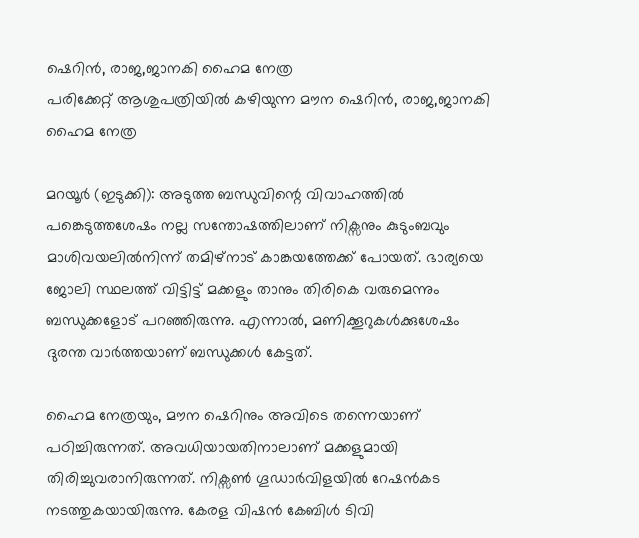ഷെറിൻ, രാജ,ജാനകി ഹൈമ നേത്ര
പരിക്കേറ്റ് ആശുപത്രിയിൽ കഴിയുന്ന മൗന ഷെറിൻ, രാജ,ജാനകി ഹൈമ നേത്ര

മറയൂർ (ഇടുക്കി): അടുത്ത ബന്ധുവിന്റെ വിവാഹത്തിൽ പങ്കെടുത്തശേഷം നല്ല സന്തോഷത്തിലാണ് നിക്സനും കുടുംബവും മാശിവയലിൽനിന്ന് തമിഴ്നാട് കാങ്കയത്തേക്ക് പോയത്. ഭാര്യയെ ജോലി സ്ഥലത്ത് വിട്ടിട്ട് മക്കളും താനും തിരികെ വരുമെന്നും ബന്ധുക്കളോട് പറഞ്ഞിരുന്നു. എന്നാൽ, മണിക്കൂറുകൾക്കുശേഷം ദുരന്ത വാർത്തയാണ് ബന്ധുക്കൾ കേട്ടത്.

ഹൈമ നേത്രയും, മൗന ഷെറിനും അവിടെ തന്നെയാണ് പഠിച്ചിരുന്നത്. അവധിയായതിനാലാണ് മക്കളുമായി തിരിച്ചുവരാനിരുന്നത്. നിക്സൺ ഗൂഡാർവിളയിൽ റേഷൻകട നടത്തുകയായിരുന്നു. കേരള വിഷൻ കേബിൾ ടിവി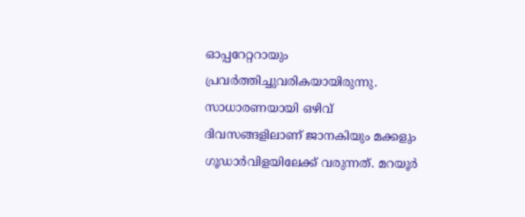ഓപ്പറേറ്ററായും പ്രവർത്തിച്ചുവരികയായിരുന്നു. സാധാരണയായി ഒഴിവ് ദിവസങ്ങളിലാണ് ജാനകിയും മക്കളും ഗൂഡാർവിളയിലേക്ക് വരുന്നത്. മറയൂർ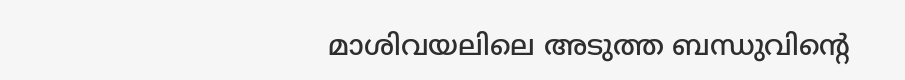മാശിവയലിലെ അടുത്ത ബന്ധുവിന്റെ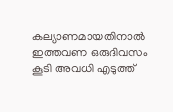കല്യാണമായതിനാൽ ഇത്തവണ ഒരുദിവസം കൂടി അവധി എടുത്ത്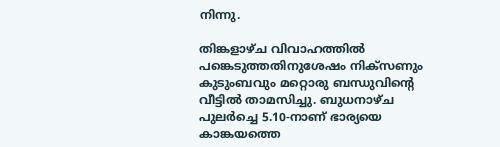നിന്നു.

തിങ്കളാഴ്ച വിവാഹത്തിൽ പങ്കെടുത്തതിനുശേഷം നിക്സണും കുടുംബവും മറ്റൊരു ബന്ധുവിന്റെ വീട്ടിൽ താമസിച്ചു. ബുധനാഴ്ച പുലർച്ചെ 5.10-നാണ് ഭാര്യയെ കാങ്കയത്തെ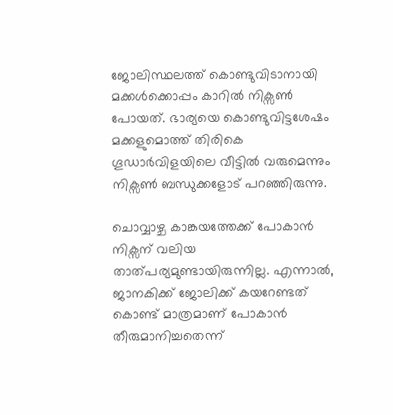ജോലിസ്ഥലത്ത് കൊണ്ടുവിടാനായി മക്കൾക്കൊപ്പം കാറിൽ നിക്സൺ പോയത്. ഭാര്യയെ കൊണ്ടുവിട്ടശേഷം മക്കളുമൊത്ത് തിരികെ ഗൂഡാർവിളയിലെ വീട്ടിൽ വരുമെന്നും നിക്സൺ ബന്ധുക്കളോട് പറഞ്ഞിരുന്നു.

ചൊവ്വാഴ്ച കാങ്കയത്തേക്ക് പോകാൻ നിക്സന് വലിയ താത്പര്യമുണ്ടായിരുന്നില്ല. എന്നാൽ, ജാനകിക്ക് ജോലിക്ക് കയറേണ്ടത് കൊണ്ട് മാത്രമാണ് പോകാൻ തീരുമാനിച്ചതെന്ന്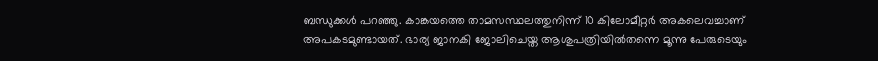ബന്ധുക്കൾ പറഞ്ഞു. കാങ്കയത്തെ താമസസ്ഥലത്തുനിന്ന് 10 കിലോമീറ്റർ അകലെവച്ചാണ് അപകടമുണ്ടായത്. ഭാര്യ ജാനകി ജോലിചെയ്ത ആശുപത്രിയിൽതന്നെ മൂന്നു പേരുടെയും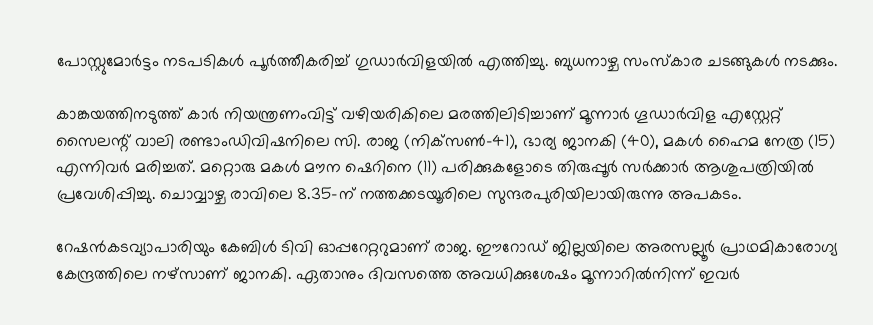പോസ്റ്റുമോർട്ടം നടപടികൾ പൂർത്തീകരിച്ച് ഗുഡാർവിളയിൽ എത്തിച്ചു. ബുധനാഴ്ച സംസ്കാര ചടങ്ങുകൾ നടക്കും.

കാങ്കയത്തിനടുത്ത് കാർ നിയന്ത്രണംവിട്ട് വഴിയരികിലെ മരത്തിലിടിച്ചാണ് മൂന്നാർ ഗൂഡാർവിള എസ്റ്റേറ്റ് സൈലന്റ് വാലി രണ്ടാംഡിവിഷനിലെ സി. രാജ (നിക്‌സൺ-41), ഭാര്യ ജാനകി (40), മകൾ ഹൈമ നേത്ര (15) എന്നിവർ മരിച്ചത്. മറ്റൊരു മകൾ മൗന ഷെറിനെ (11) പരിക്കുകളോടെ തിരുപ്പൂർ സർക്കാർ ആശുപത്രിയിൽ പ്രവേശിപ്പിച്ചു. ചൊവ്വാഴ്ച രാവിലെ 8.35-ന് നത്തക്കടയൂരിലെ സുന്ദരപുരിയിലായിരുന്നു അപകടം.

റേഷൻകടവ്യാപാരിയും കേബിൾ ടിവി ഓപ്പറേറ്ററുമാണ് രാജ. ഈറോഡ് ജില്ലയിലെ അരസല്ലൂർ പ്രാഥമികാരോഗ്യ കേന്ദ്രത്തിലെ നഴ്സാണ് ജാനകി. ഏതാനും ദിവസത്തെ അവധിക്കുശേഷം മൂന്നാറിൽനിന്ന് ഇവർ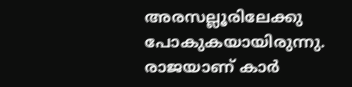അരസല്ലൂരിലേക്കു പോകുകയായിരുന്നു. രാജയാണ് കാർ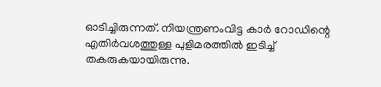ഓടിച്ചിരുന്നത്. നിയന്ത്രണംവിട്ട കാർ റോഡിന്റെ എതിർവശത്തുള്ള പുളിമരത്തിൽ ഇടിച്ച് തകരുകയായിരുന്നു.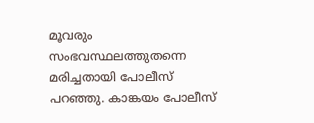മൂവരും സംഭവസ്ഥലത്തുതന്നെ മരിച്ചതായി പോലീസ് പറഞ്ഞു. കാങ്കയം പോലീസ്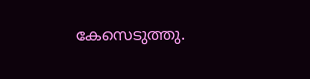കേസെടുത്തു.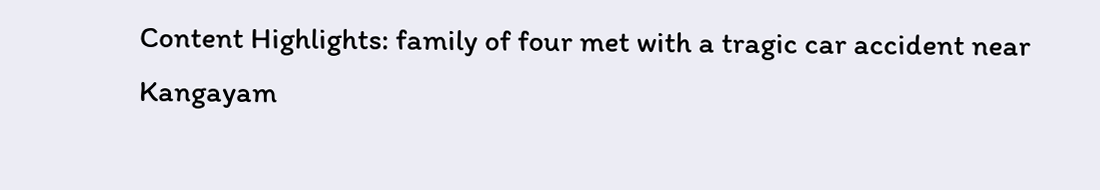Content Highlights: family of four met with a tragic car accident near Kangayam